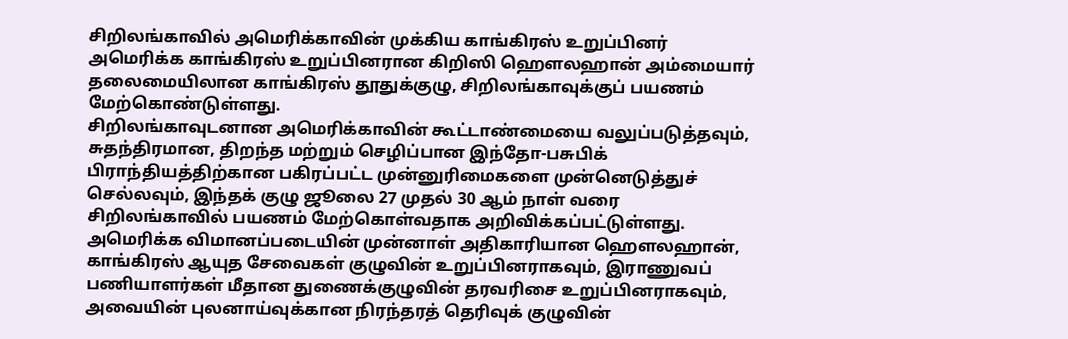சிறிலங்காவில் அமெரிக்காவின் முக்கிய காங்கிரஸ் உறுப்பினர்
அமெரிக்க காங்கிரஸ் உறுப்பினரான கிறிஸி ஹௌலஹான் அம்மையார் தலைமையிலான காங்கிரஸ் தூதுக்குழு, சிறிலங்காவுக்குப் பயணம் மேற்கொண்டுள்ளது.
சிறிலங்காவுடனான அமெரிக்காவின் கூட்டாண்மையை வலுப்படுத்தவும், சுதந்திரமான, திறந்த மற்றும் செழிப்பான இந்தோ-பசுபிக் பிராந்தியத்திற்கான பகிரப்பட்ட முன்னுரிமைகளை முன்னெடுத்துச் செல்லவும், இந்தக் குழு ஜூலை 27 முதல் 30 ஆம் நாள் வரை சிறிலங்காவில் பயணம் மேற்கொள்வதாக அறிவிக்கப்பட்டுள்ளது.
அமெரிக்க விமானப்படையின் முன்னாள் அதிகாரியான ஹௌலஹான், காங்கிரஸ் ஆயுத சேவைகள் குழுவின் உறுப்பினராகவும், இராணுவப் பணியாளர்கள் மீதான துணைக்குழுவின் தரவரிசை உறுப்பினராகவும், அவையின் புலனாய்வுக்கான நிரந்தரத் தெரிவுக் குழுவின்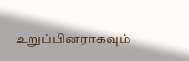உறுப்பினராகவும்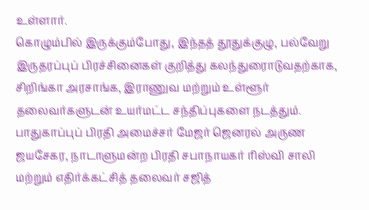உள்ளார்.
கொழும்பில் இருக்கும்போது, இந்தத் தூதுக்குழு, பல்வேறு இருதரப்புப் பிரச்சினைகள் குறித்து கலந்துரைாடுவதற்காக, சிறிங்கா அரசாங்க, இராணுவ மற்றும் உள்ளூர் தலைவர்களுடன் உயர்மட்ட சந்திப்புகளை நடத்தும்.
பாதுகாப்புப் பிரதி அமைச்சர் மேஜர் ஜெனரல் அருண ஜயசேகர, நாடாளுமன்ற பிரதி சபாநாயகர் ரிஸ்வி சாலி மற்றும் எதிர்க்கட்சித் தலைவர் சஜித்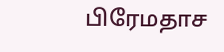பிரேமதாச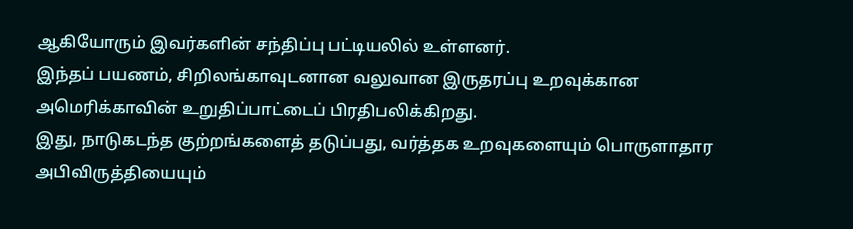ஆகியோரும் இவர்களின் சந்திப்பு பட்டியலில் உள்ளனர்.
இந்தப் பயணம், சிறிலங்காவுடனான வலுவான இருதரப்பு உறவுக்கான அமெரிக்காவின் உறுதிப்பாட்டைப் பிரதிபலிக்கிறது.
இது, நாடுகடந்த குற்றங்களைத் தடுப்பது, வர்த்தக உறவுகளையும் பொருளாதார அபிவிருத்தியையும்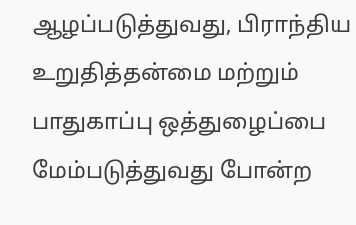ஆழப்படுத்துவது, பிராந்திய உறுதித்தன்மை மற்றும் பாதுகாப்பு ஒத்துழைப்பை மேம்படுத்துவது போன்ற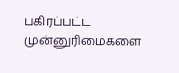பகிரப்பட்ட முன்னுரிமைகளை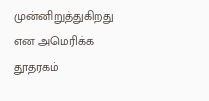முன்னிறுத்துகிறது என அமெரிக்க தூதரகம்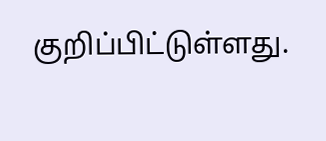குறிப்பிட்டுள்ளது.